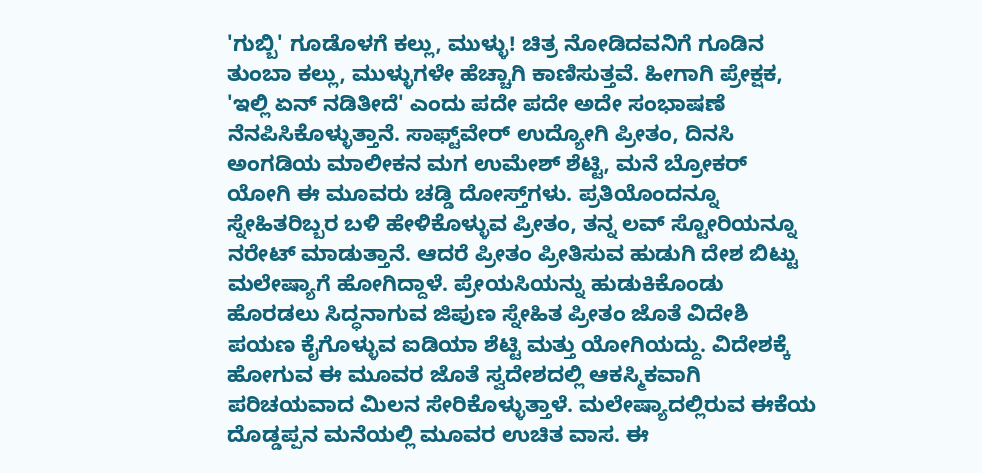'ಗುಬ್ಬಿ' ಗೂಡೊಳಗೆ ಕಲ್ಲು, ಮುಳ್ಳು! ಚಿತ್ರ ನೋಡಿದವನಿಗೆ ಗೂಡಿನ ತುಂಬಾ ಕಲ್ಲು, ಮುಳ್ಳುಗಳೇ ಹೆಚ್ಚಾಗಿ ಕಾಣಿಸುತ್ತವೆ. ಹೀಗಾಗಿ ಪ್ರೇಕ್ಷಕ, 'ಇಲ್ಲಿ ಏನ್ ನಡಿತೀದೆ' ಎಂದು ಪದೇ ಪದೇ ಅದೇ ಸಂಭಾಷಣೆ ನೆನಪಿಸಿಕೊಳ್ಳುತ್ತಾನೆ. ಸಾಫ್ಟ್‌ವೇರ್ ಉದ್ಯೋಗಿ ಪ್ರೀತಂ, ದಿನಸಿ ಅಂಗಡಿಯ ಮಾಲೀಕನ ಮಗ ಉಮೇಶ್ ಶೆಟ್ಟಿ, ಮನೆ ಬ್ರೋಕರ್ ಯೋಗಿ ಈ ಮೂವರು ಚಡ್ಡಿ ದೋಸ್ತ್‌ಗಳು. ಪ್ರತಿಯೊಂದನ್ನೂ ಸ್ನೇಹಿತರಿಬ್ಬರ ಬಳಿ ಹೇಳಿಕೊಳ್ಳುವ ಪ್ರೀತಂ, ತನ್ನ ಲವ್ ಸ್ಟೋರಿಯನ್ನೂ ನರೇಟ್ ಮಾಡುತ್ತಾನೆ. ಆದರೆ ಪ್ರೀತಂ ಪ್ರೀತಿಸುವ ಹುಡುಗಿ ದೇಶ ಬಿಟ್ಟು ಮಲೇಷ್ಯಾಗೆ ಹೋಗಿದ್ದಾಳೆ. ಪ್ರೇಯಸಿಯನ್ನು ಹುಡುಕಿಕೊಂಡು ಹೊರಡಲು ಸಿದ್ಧನಾಗುವ ಜಿಪುಣ ಸ್ನೇಹಿತ ಪ್ರೀತಂ ಜೊತೆ ವಿದೇಶಿ ಪಯಣ ಕೈಗೊಳ್ಳುವ ಐಡಿಯಾ ಶೆಟ್ಟಿ ಮತ್ತು ಯೋಗಿಯದ್ದು. ವಿದೇಶಕ್ಕೆ ಹೋಗುವ ಈ ಮೂವರ ಜೊತೆ ಸ್ವದೇಶದಲ್ಲಿ ಆಕಸ್ಮಿಕವಾಗಿ ಪರಿಚಯವಾದ ಮಿಲನ ಸೇರಿಕೊಳ್ಳುತ್ತಾಳೆ. ಮಲೇಷ್ಯಾದಲ್ಲಿರುವ ಈಕೆಯ ದೊಡ್ಡಪ್ಪನ ಮನೆಯಲ್ಲಿ ಮೂವರ ಉಚಿತ ವಾಸ. ಈ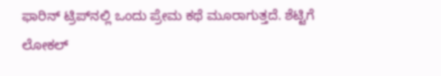ಫಾರಿನ್ ಟ್ರಿಪ್‌ನಲ್ಲಿ ಒಂದು ಪ್ರೇಮ ಕಥೆ ಮೂರಾಗುತ್ತದೆ. ಶೆಟ್ಟಿಗೆ ಲೋಕಲ್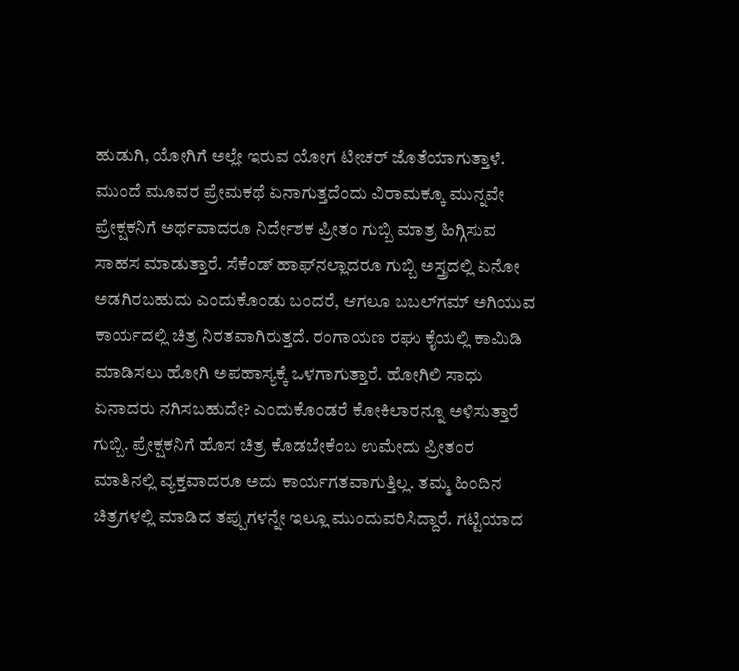ಹುಡುಗಿ, ಯೋಗಿಗೆ ಅಲ್ಲೇ ಇರುವ ಯೋಗ ಟೀಚರ್ ಜೊತೆಯಾಗುತ್ತಾಳೆ. ಮುಂದೆ ಮೂವರ ಪ್ರೇಮಕಥೆ ಏನಾಗುತ್ತದೆಂದು ವಿರಾಮಕ್ಕೂ ಮುನ್ನವೇ ಪ್ರೇಕ್ಷಕನಿಗೆ ಅರ್ಥವಾದರೂ ನಿರ್ದೇಶಕ ಪ್ರೀತಂ ಗುಬ್ಬಿ ಮಾತ್ರ ಹಿಗ್ಗಿಸುವ ಸಾಹಸ ಮಾಡುತ್ತಾರೆ. ಸೆಕೆಂಡ್ ಹಾಫ್‌ನಲ್ಲಾದರೂ ಗುಬ್ಬಿ ಅಸ್ತ್ರದಲ್ಲಿ ಏನೋ ಅಡಗಿರಬಹುದು ಎಂದುಕೊಂಡು ಬಂದರೆ, ಆಗಲೂ ಬಬಲ್‌ಗಮ್ ಅಗಿಯುವ ಕಾರ್ಯದಲ್ಲಿ ಚಿತ್ರ ನಿರತವಾಗಿರುತ್ತದೆ. ರಂಗಾಯಣ ರಘು ಕೈಯಲ್ಲಿ ಕಾಮಿಡಿ ಮಾಡಿಸಲು ಹೋಗಿ ಅಪಹಾಸ್ಯಕ್ಕೆ ಒಳಗಾಗುತ್ತಾರೆ. ಹೋಗಿಲಿ ಸಾಧು ಏನಾದರು ನಗಿಸಬಹುದೇ? ಎಂದುಕೊಂಡರೆ ಕೋಕಿಲಾರನ್ನೂ ಅಳಿಸುತ್ತಾರೆ ಗುಬ್ಬಿ. ಪ್ರೇಕ್ಷಕನಿಗೆ ಹೊಸ ಚಿತ್ರ ಕೊಡಬೇಕೆಂಬ ಉಮೇದು ಪ್ರೀತಂರ ಮಾತಿನಲ್ಲಿ ವ್ಯಕ್ತವಾದರೂ ಅದು ಕಾರ್ಯಗತವಾಗುತ್ತಿಲ್ಲ. ತಮ್ಮ ಹಿಂದಿನ ಚಿತ್ರಗಳಲ್ಲಿ ಮಾಡಿದ ತಪ್ಪುಗಳನ್ನೇ ಇಲ್ಲೂ ಮುಂದುವರಿಸಿದ್ದಾರೆ. ಗಟ್ಟಿಯಾದ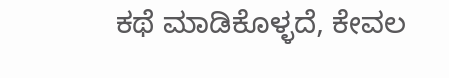ಕಥೆ ಮಾಡಿಕೊಳ್ಳದೆ, ಕೇವಲ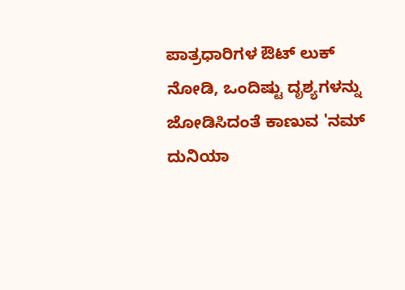ಪಾತ್ರಧಾರಿಗಳ ಔಟ್ ಲುಕ್ ನೋಡಿ, ಒಂದಿಷ್ಟು ದೃಶ್ಯಗಳನ್ನು ಜೋಡಿಸಿದಂತೆ ಕಾಣುವ 'ನಮ್ ದುನಿಯಾ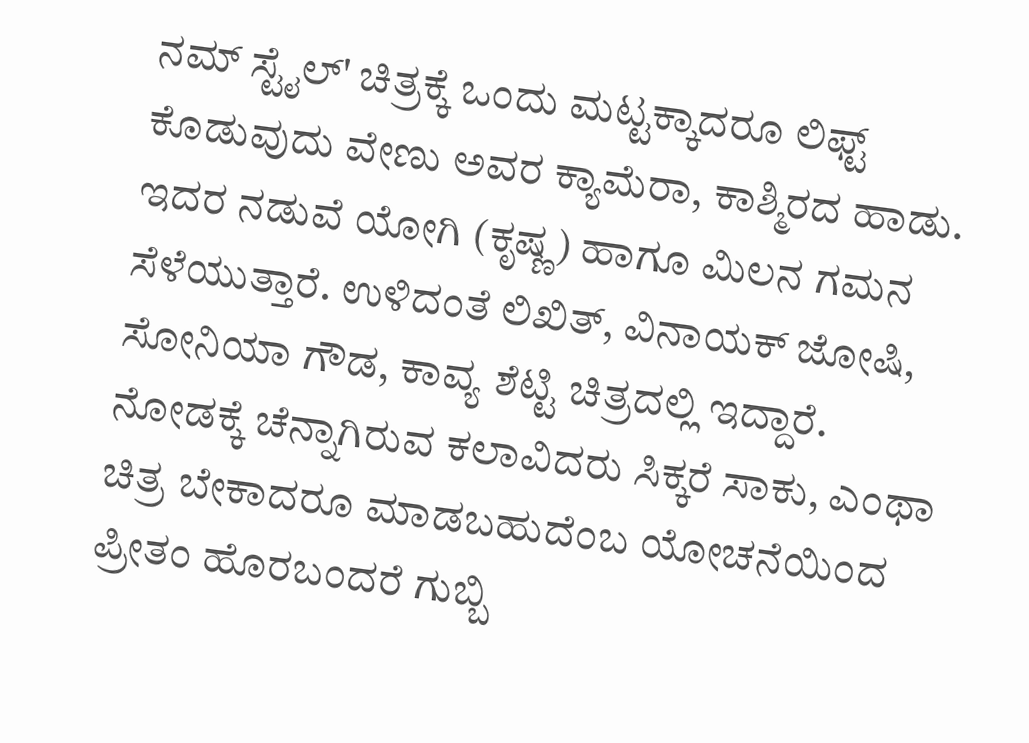ನಮ್ ಸ್ಟೈಲ್‌' ಚಿತ್ರಕ್ಕೆ ಒಂದು ಮಟ್ಟಕ್ಕಾದರೂ ಲಿಫ್ಟ್ ಕೊಡುವುದು ವೇಣು ಅವರ ಕ್ಯಾಮೆರಾ, ಕಾಶ್ಮಿರದ ಹಾಡು. ಇದರ ನಡುವೆ ಯೋಗಿ (ಕೃಷ್ಣ) ಹಾಗೂ ಮಿಲನ ಗಮನ ಸೆಳೆಯುತ್ತಾರೆ. ಉಳಿದಂತೆ ಲಿಖಿತ್, ವಿನಾಯಕ್ ಜೋಷಿ, ಸೋನಿಯಾ ಗೌಡ, ಕಾವ್ಯ ಶೆಟ್ಟಿ ಚಿತ್ರದಲ್ಲಿ ಇದ್ದಾರೆ. ನೋಡಕ್ಕೆ ಚೆನ್ನಾಗಿರುವ ಕಲಾವಿದರು ಸಿಕ್ಕರೆ ಸಾಕು, ಎಂಥಾ ಚಿತ್ರ ಬೇಕಾದರೂ ಮಾಡಬಹುದೆಂಬ ಯೋಚನೆಯಿಂದ ಪ್ರೀತಂ ಹೊರಬಂದರೆ ಗುಬ್ಬಿ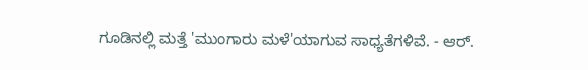ಗೂಡಿನಲ್ಲಿ ಮತ್ತೆ 'ಮುಂಗಾರು ಮಳೆ'ಯಾಗುವ ಸಾಧ್ಯತೆಗಳಿವೆ. - ಆರ್.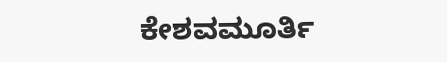ಕೇಶವಮೂರ್ತಿ